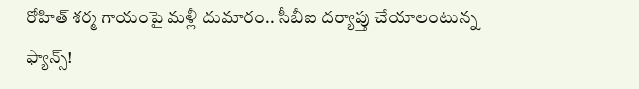రోహిత్ శర్మ గాయంపై మళ్లీ దుమారం.. సీబీఐ దర్యాప్తు చేయాలంటున్న ఫ్యాన్స్!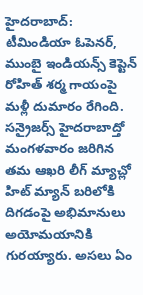హైదరాబాద్: టీమిండియా ఓపెనర్, ముంబై ఇండియన్స్ కెప్టెన్ రోహిత్ శర్మ గాయంపై మళ్లీ దుమారం రేగింది. సన్రైజర్స్ హైదరాబాద్తో మంగళవారం జరిగిన తమ ఆఖరి లీగ్ మ్యాచ్లో హిట్ మ్యాన్ బరిలోకి దిగడంపై అభిమానులు అయోమయానికి గురయ్యారు. అసలు ఏం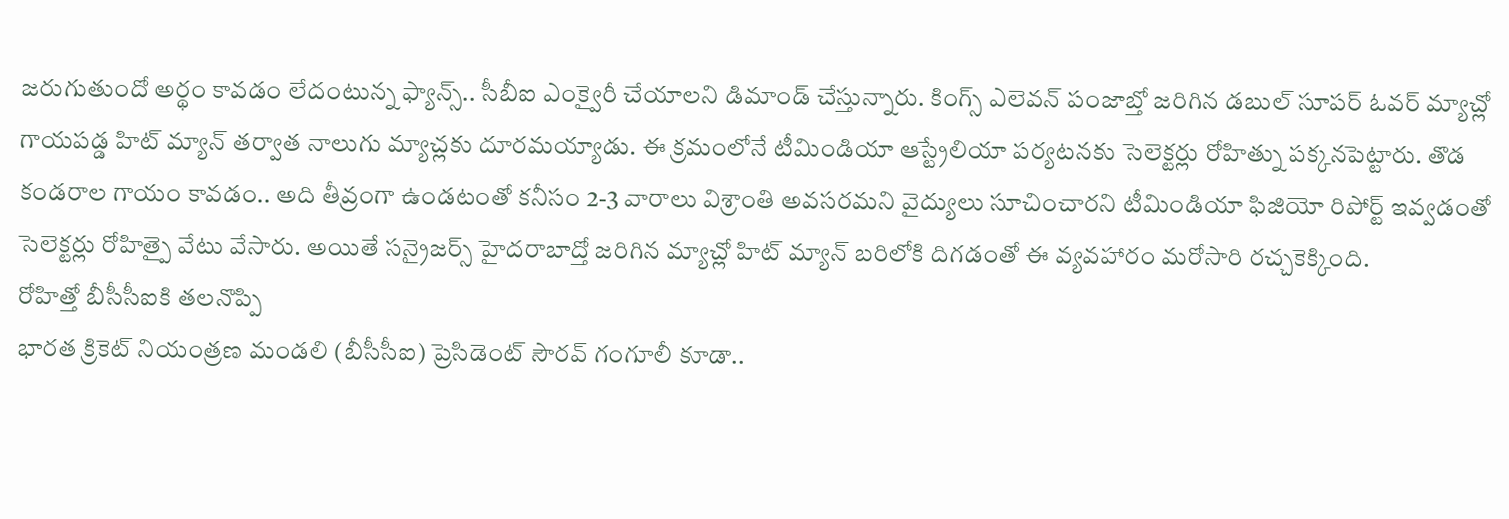జరుగుతుందో అర్థం కావడం లేదంటున్న ఫ్యాన్స్.. సీబీఐ ఎంక్వైరీ చేయాలని డిమాండ్ చేస్తున్నారు. కింగ్స్ ఎలెవన్ పంజాబ్తో జరిగిన డబుల్ సూపర్ ఓవర్ మ్యాచ్లో గాయపడ్డ హిట్ మ్యాన్ తర్వాత నాలుగు మ్యాచ్లకు దూరమయ్యాడు. ఈ క్రమంలోనే టీమిండియా ఆస్ట్రేలియా పర్యటనకు సెలెక్టర్లు రోహిత్ను పక్కనపెట్టారు. తొడ కండరాల గాయం కావడం.. అది తీవ్రంగా ఉండటంతో కనీసం 2-3 వారాలు విశ్రాంతి అవసరమని వైద్యులు సూచించారని టీమిండియా ఫిజియో రిపోర్ట్ ఇవ్వడంతో సెలెక్టర్లు రోహిత్పై వేటు వేసారు. అయితే సన్రైజర్స్ హైదరాబాద్తో జరిగిన మ్యాచ్లో హిట్ మ్యాన్ బరిలోకి దిగడంతో ఈ వ్యవహారం మరోసారి రచ్చకెక్కింది.
రోహిత్తో బీసీసీఐకి తలనొప్పి
భారత క్రికెట్ నియంత్రణ మండలి (బీసీసీఐ) ప్రెసిడెంట్ సౌరవ్ గంగూలీ కూడా..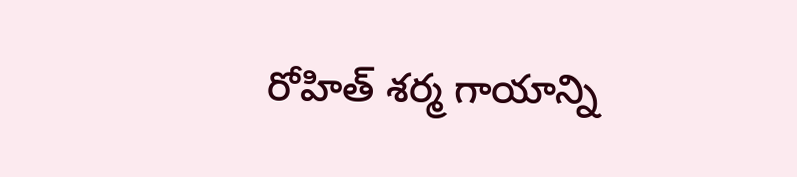రోహిత్ శర్మ గాయాన్ని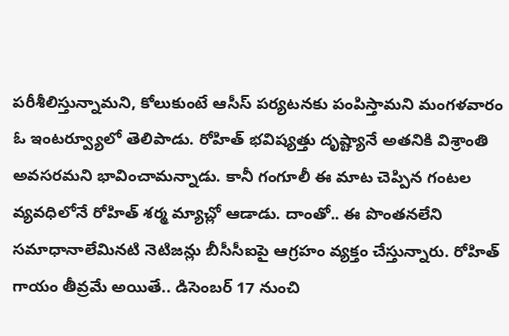పరీశీలిస్తున్నామని, కోలుకుంటే ఆసీస్ పర్యటనకు పంపిస్తామని మంగళవారం ఓ ఇంటర్వ్యూలో తెలిపాడు. రోహిత్ భవిష్యత్తు దృష్ట్యానే అతనికి విశ్రాంతి అవసరమని భావించామన్నాడు. కానీ గంగూలీ ఈ మాట చెప్పిన గంటల వ్యవధిలోనే రోహిత్ శర్మ మ్యాచ్లో ఆడాడు. దాంతో.. ఈ పొంతనలేని సమాధానాలేమినటి నెటిజన్లు బీసీసీఐపై ఆగ్రహం వ్యక్తం చేస్తున్నారు. రోహిత్ గాయం తీవ్రమే అయితే.. డిసెంబర్ 17 నుంచి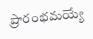ప్రారంభమయ్యే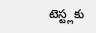టెస్ట్లకు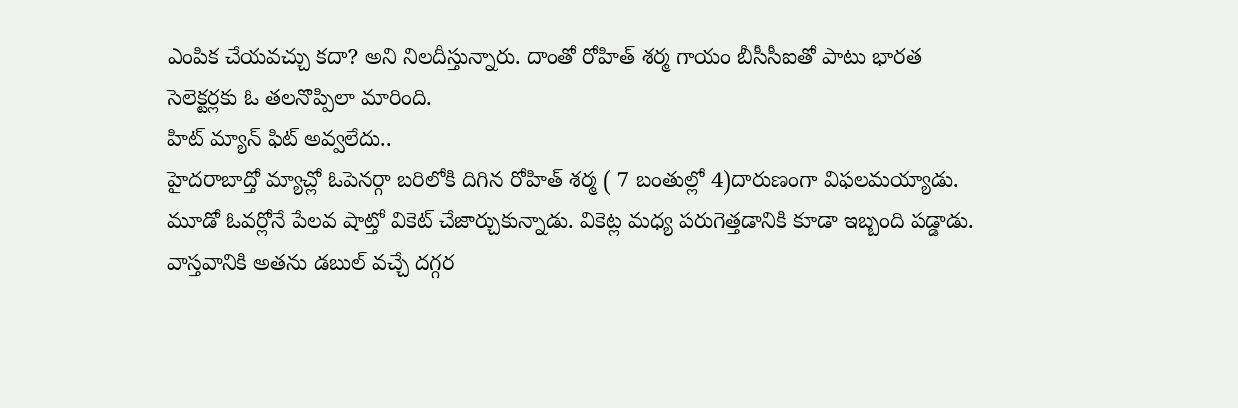ఎంపిక చేయవచ్చు కదా? అని నిలదీస్తున్నారు. దాంతో రోహిత్ శర్మ గాయం బీసీసీఐతో పాటు భారత సెలెక్టర్లకు ఓ తలనొప్పిలా మారింది.
హిట్ మ్యాన్ ఫిట్ అవ్వలేదు..
హైదరాబాద్తో మ్యాచ్లో ఓపెనర్గా బరిలోకి దిగిన రోహిత్ శర్మ ( 7 బంతుల్లో 4)దారుణంగా విఫలమయ్యాడు. మూడో ఓవర్లోనే పేలవ షాట్తో వికెట్ చేజార్చుకున్నాడు. వికెట్ల మధ్య పరుగెత్తడానికి కూడా ఇబ్బంది పడ్డాడు. వాస్తవానికి అతను డబుల్ వచ్చే దగ్గర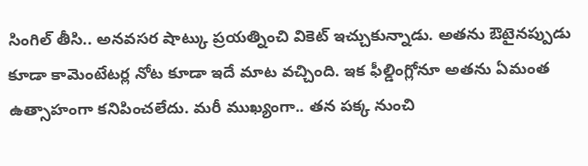సింగిల్ తీసి.. అనవసర షాట్కు ప్రయత్నించి వికెట్ ఇచ్చుకున్నాడు. అతను ఔటైనప్పుడు కూడా కామెంటేటర్ల నోట కూడా ఇదే మాట వచ్చింది. ఇక ఫీల్డింగ్లోనూ అతను ఏమంత ఉత్సాహంగా కనిపించలేదు. మరీ ముఖ్యంగా.. తన పక్క నుంచి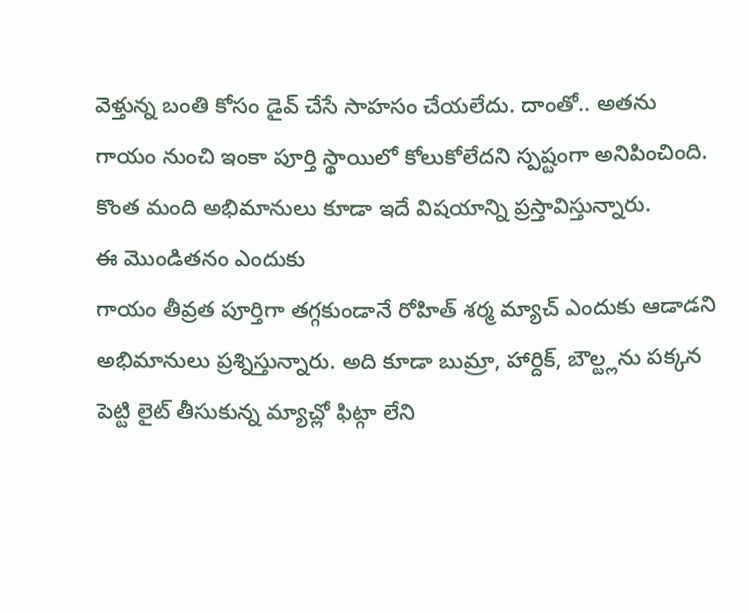వెళ్తున్న బంతి కోసం డైవ్ చేసే సాహసం చేయలేదు. దాంతో.. అతను గాయం నుంచి ఇంకా పూర్తి స్థాయిలో కోలుకోలేదని స్పష్టంగా అనిపించింది. కొంత మంది అభిమానులు కూడా ఇదే విషయాన్ని ప్రస్తావిస్తున్నారు.
ఈ మొండితనం ఎందుకు
గాయం తీవ్రత పూర్తిగా తగ్గకుండానే రోహిత్ శర్మ మ్యాచ్ ఎందుకు ఆడాడని అభిమానులు ప్రశ్నిస్తున్నారు. అది కూడా బుమ్రా, హార్దిక్, బౌల్ట్లను పక్కన పెట్టి లైట్ తీసుకున్న మ్యాచ్లో ఫిట్గా లేని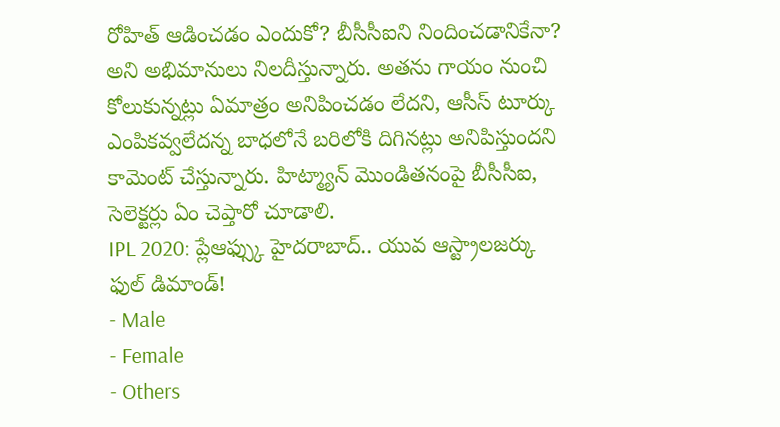రోహిత్ ఆడించడం ఎందుకో? బీసీసీఐని నిందించడానికేనా? అని అభిమానులు నిలదీస్తున్నారు. అతను గాయం నుంచి కోలుకున్నట్లు ఏమాత్రం అనిపించడం లేదని, ఆసీస్ టూర్కు ఎంపికవ్వలేదన్న బాధలోనే బరిలోకి దిగినట్లు అనిపిస్తుందని కామెంట్ చేస్తున్నారు. హిట్మ్యాన్ మొండితనంపై బీసీసీఐ, సెలెక్టర్లు ఏం చెప్తారో చూడాలి.
IPL 2020: ప్లేఆఫ్స్కు హైదరాబాద్.. యువ ఆస్ట్రాలజర్కు ఫుల్ డిమాండ్!
- Male
- Female
- Others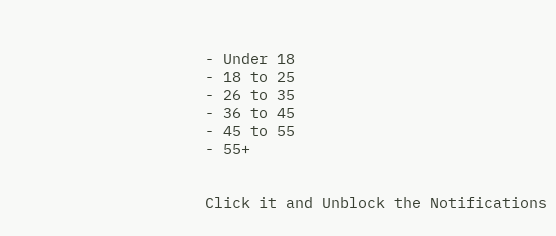- Under 18
- 18 to 25
- 26 to 35
- 36 to 45
- 45 to 55
- 55+


Click it and Unblock the Notifications